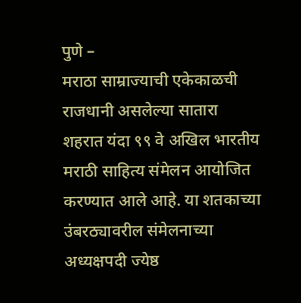पुणे –
मराठा साम्राज्याची एकेकाळची राजधानी असलेल्या सातारा शहरात यंदा ९९ वे अखिल भारतीय मराठी साहित्य संमेलन आयोजित करण्यात आले आहे. या शतकाच्या उंबरठ्यावरील संमेलनाच्या अध्यक्षपदी ज्येष्ठ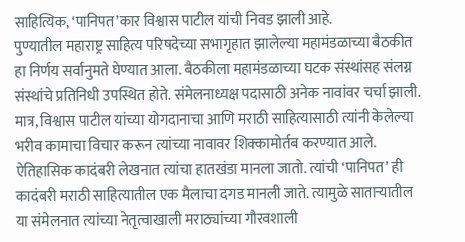साहित्यिक, ‘पानिपत’कार विश्वास पाटील यांची निवड झाली आहे.
पुण्यातील महाराष्ट्र साहित्य परिषदेच्या सभागृहात झालेल्या महामंडळाच्या बैठकीत हा निर्णय सर्वानुमते घेण्यात आला. बैठकीला महामंडळाच्या घटक संस्थांसह संलग्न संस्थांचे प्रतिनिधी उपस्थित होते. संमेलनाध्यक्ष पदासाठी अनेक नावांवर चर्चा झाली. मात्र, विश्वास पाटील यांच्या योगदानाचा आणि मराठी साहित्यासाठी त्यांनी केलेल्या भरीव कामाचा विचार करून त्यांच्या नावावर शिक्कामोर्तब करण्यात आले.
ऐतिहासिक कादंबरी लेखनात त्यांचा हातखंडा मानला जातो. त्यांची ‘पानिपत’ ही कादंबरी मराठी साहित्यातील एक मैलाचा दगड मानली जाते. त्यामुळे साताऱ्यातील या संमेलनात त्यांच्या नेतृत्वाखाली मराठ्यांच्या गौरवशाली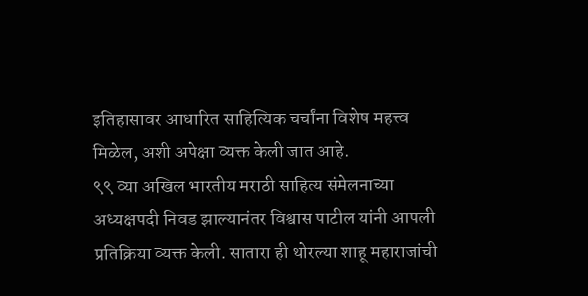इतिहासावर आधारित साहित्यिक चर्चांना विशेष महत्त्व मिळेल, अशी अपेक्षा व्यक्त केली जात आहे.
९९ व्या अखिल भारतीय मराठी साहित्य संमेलनाच्या अध्यक्षपदी निवड झाल्यानंतर विश्वास पाटील यांनी आपली प्रतिक्रिया व्यक्त केली. सातारा ही थोरल्या शाहू महाराजांची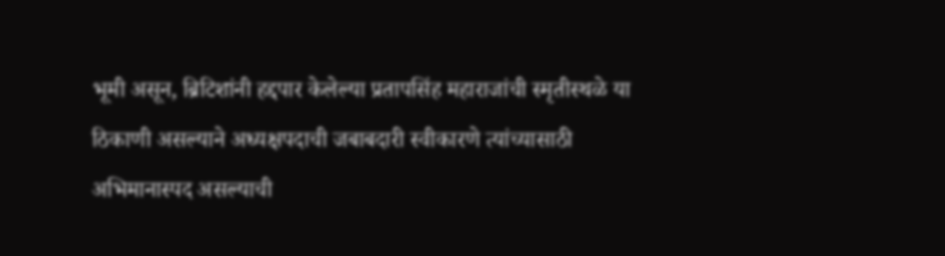भूमी असून, ब्रिटिशांनी हद्दपार केलेल्या प्रतापसिंह महाराजांची स्मृतीस्थळे या ठिकाणी असल्याने अध्यक्षपदाची जबाबदारी स्वीकारणे त्यांच्यासाठी अभिमानास्पद असल्याची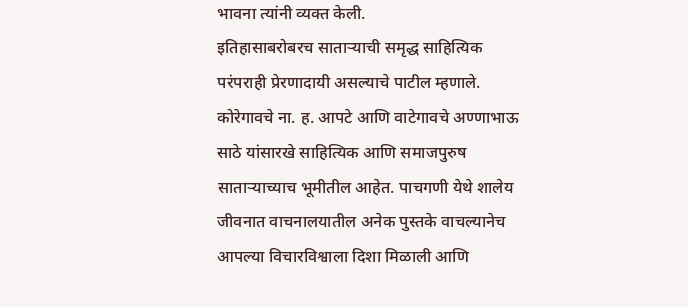भावना त्यांनी व्यक्त केली.
इतिहासाबरोबरच साताऱ्याची समृद्ध साहित्यिक परंपराही प्रेरणादायी असल्याचे पाटील म्हणाले. कोरेगावचे ना. ह. आपटे आणि वाटेगावचे अण्णाभाऊ साठे यांसारखे साहित्यिक आणि समाजपुरुष साताऱ्याच्याच भूमीतील आहेत. पाचगणी येथे शालेय जीवनात वाचनालयातील अनेक पुस्तके वाचल्यानेच आपल्या विचारविश्वाला दिशा मिळाली आणि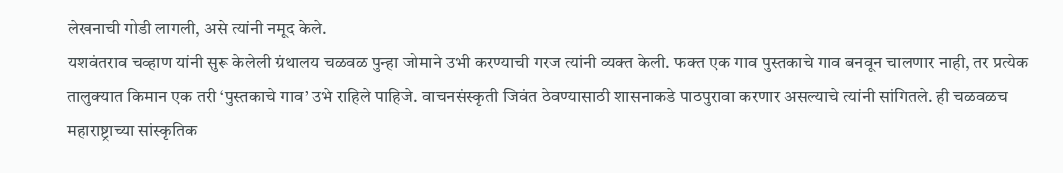लेखनाची गोडी लागली, असे त्यांनी नमूद केले.
यशवंतराव चव्हाण यांनी सुरू केलेली ग्रंथालय चळवळ पुन्हा जोमाने उभी करण्याची गरज त्यांनी व्यक्त केली. फक्त एक गाव पुस्तकाचे गाव बनवून चालणार नाही, तर प्रत्येक तालुक्यात किमान एक तरी ‘पुस्तकाचे गाव’ उभे राहिले पाहिजे. वाचनसंस्कृती जिवंत ठेवण्यासाठी शासनाकडे पाठपुरावा करणार असल्याचे त्यांनी सांगितले. ही चळवळच महाराष्ट्राच्या सांस्कृतिक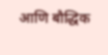आणि बौद्धिक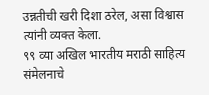उन्नतीची खरी दिशा ठरेल, असा विश्वास त्यांनी व्यक्त केला.
९९ व्या अखिल भारतीय मराठी साहित्य संमेलनाचे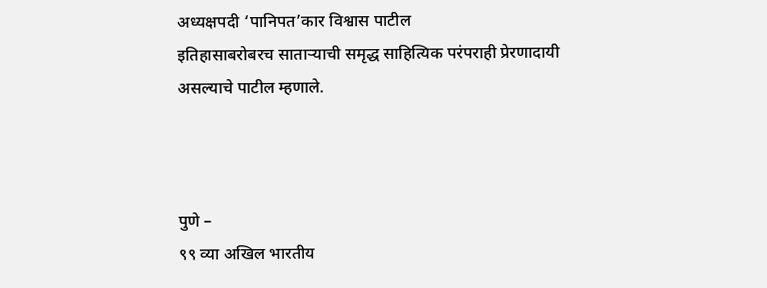अध्यक्षपदी ‘पानिपत’कार विश्वास पाटील
इतिहासाबरोबरच साताऱ्याची समृद्ध साहित्यिक परंपराही प्रेरणादायी असल्याचे पाटील म्हणाले.



पुणे –
९९ व्या अखिल भारतीय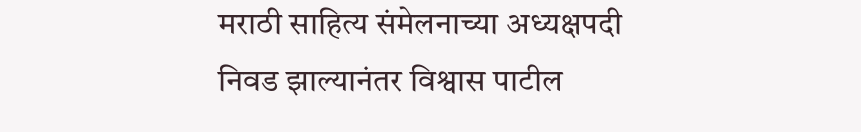मराठी साहित्य संमेलनाच्या अध्यक्षपदी निवड झाल्यानंतर विश्वास पाटील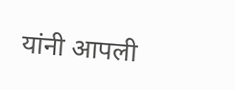यांनी आपली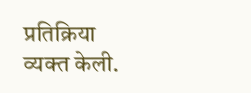प्रतिक्रिया व्यक्त केली.